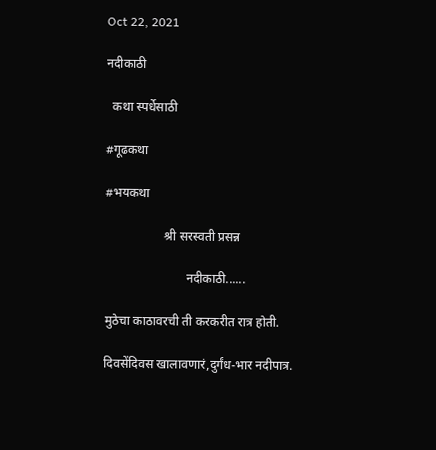Oct 22, 2021

नदीकाठी

  कथा स्पर्धेसाठी

#गूढकथा

#भयकथा

                   श्री सरस्वती प्रसन्न

                          नदीकाठी......

मुठेचा काठावरची ती करकरीत रात्र होती.

दिवसेंदिवस खालावणारं,दुर्गंध-भार नदीपात्र.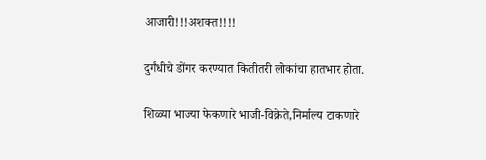आजारी!!!अशक्त!!!!

दुर्गंधीचे डोंगर करण्यात कितीतरी लोकांचा हातभार होता.

शिळ्या भाज्या फेकणारे भाजी-विक्रेते,निर्माल्य टाकणारे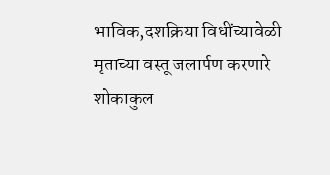भाविक,दशक्रिया विधींच्यावेळी  मृताच्या वस्तू जलार्पण करणारे शोकाकुल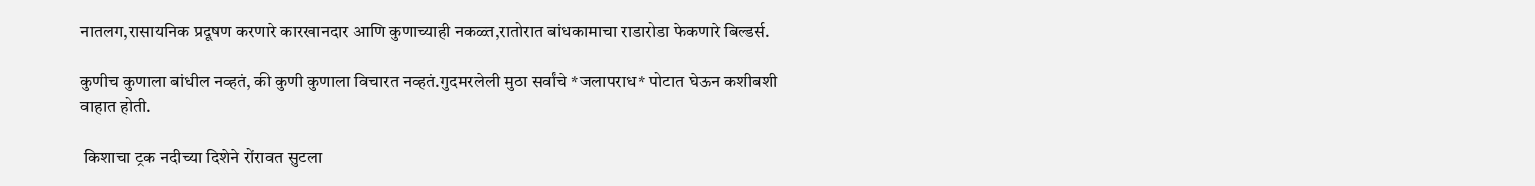नातलग,रासायनिक प्रदूषण करणारे कारखानदार आणि कुणाच्याही नकळ्त,रातोरात बांधकामाचा राडारोडा फेकणारे बिल्डर्स.

कुणीच कुणाला बांधील नव्हतं, की कुणी कुणाला विचारत नव्हतं.गुदमरलेली मुठा सर्वांचे *जलापराध* पोटात घेऊन कशीबशी वाहात होती.

 किशाचा ट्रक नदीच्या दिशेने रोंरावत सुटला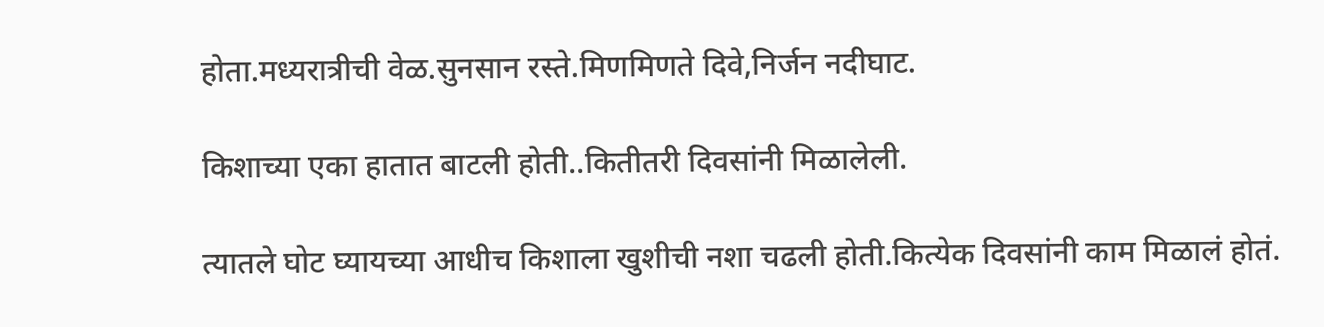होता.मध्यरात्रीची वेळ.सुनसान रस्ते.मिणमिणते दिवे,निर्जन नदीघाट.

किशाच्या एका हातात बाटली होती..कितीतरी दिवसांनी मिळालेली.

त्यातले घोट घ्यायच्या आधीच किशाला खुशीची नशा चढली होती.कित्येक दिवसांनी काम मिळालं होतं.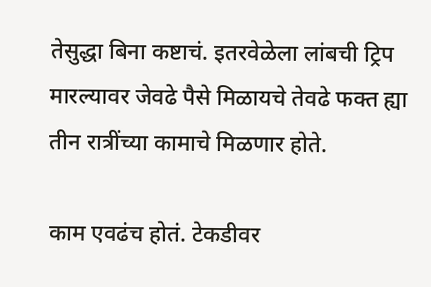तेसुद्धा बिना कष्टाचं. इतरवेळेला लांबची ट्रिप मारल्यावर जेवढे पैसे मिळायचे तेवढे फक्त ह्या तीन रात्रींच्या कामाचे मिळणार होते.

काम एवढंच होतं. टेकडीवर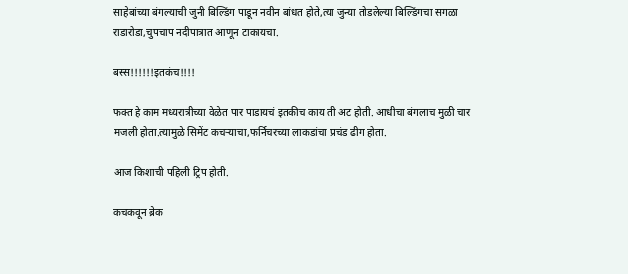साहेबांच्या बंगल्याची जुनी बिल्डिंग पाडून नवीन बांधत होते,त्या जुन्या तोडलेल्या बिल्डिंगचा सगळा राडारोडा,चुपचाप नदीपात्रात आणून टाकायचा.

बस्स!!!!!!इतकंच!!!!

फक्त हे काम मध्यरात्रीच्या वेळेत पार पाडायचं इतकीच काय ती अट होती. आधीचा बंगलाच मुळी चार मजली होता.त्यामुळे सिमेंट कचऱ्याचा,फर्निचरच्या लाकडांचा प्रचंड ढीग होता.

आज किशाची पहिली ट्रिप होती.

कचकवून ब्रेक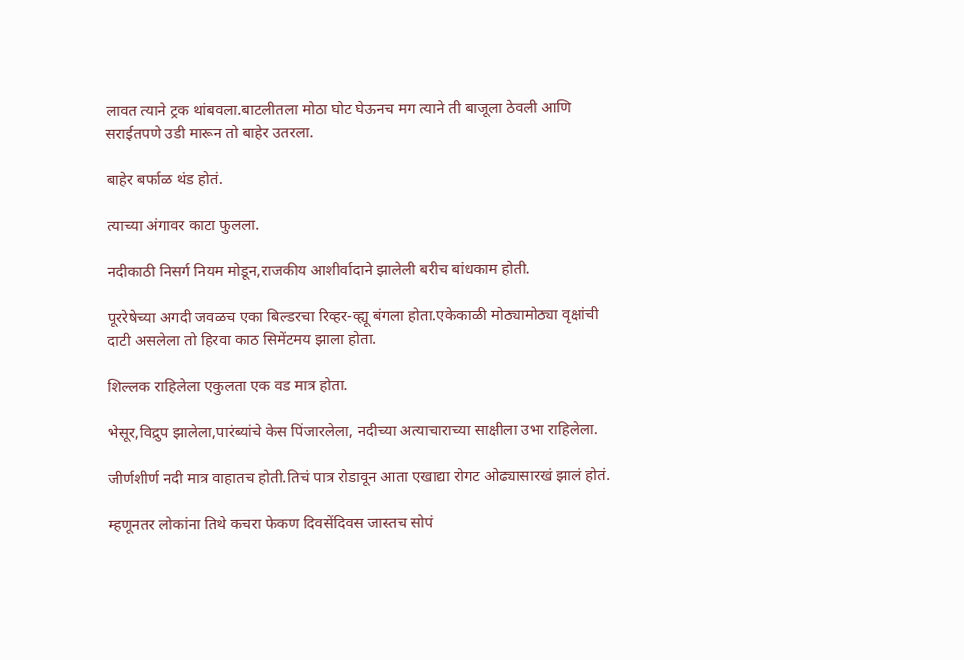लावत त्याने ट्रक थांबवला.बाटलीतला मोठा घोट घेऊनच मग त्याने ती बाजूला ठेवली आणि सराईतपणे उडी मारून तो बाहेर उतरला.

बाहेर बर्फाळ थंड होतं.

त्याच्या अंगावर काटा फुलला.

नदीकाठी निसर्ग नियम मोडून,राजकीय आशीर्वादाने झालेली बरीच बांधकाम होती.

पूररेषेच्या अगदी जवळच एका बिल्डरचा रिव्हर-व्ह्यू बंगला होता.एकेकाळी मोठ्यामोठ्या वृक्षांची दाटी असलेला तो हिरवा काठ सिमेंटमय झाला होता.

शिल्लक राहिलेला एकुलता एक वड मात्र होता.

भेसूर,विद्रुप झालेला,पारंब्यांचे केस पिंजारलेला, नदीच्या अत्याचाराच्या साक्षीला उभा राहिलेला.

जीर्णशीर्ण नदी मात्र वाहातच होती.तिचं पात्र रोडावून आता एखाद्या रोगट ओढ्यासारखं झालं होतं.

म्हणूनतर लोकांना तिथे कचरा फेकण दिवसेंदिवस जास्तच सोपं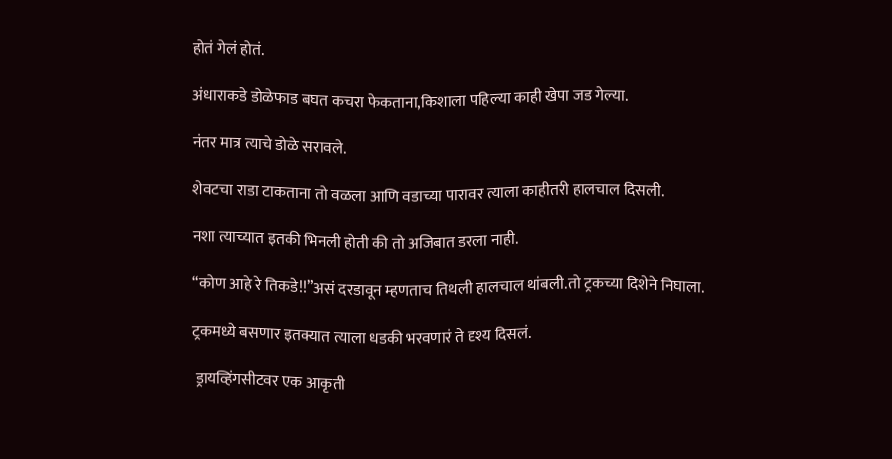होतं गेलं होतं.

अंधाराकडे डोळेफाड बघत कचरा फेकताना,किशाला पहिल्या काही खेपा जड गेल्या.

नंतर मात्र त्याचे डोळे सरावले.

शेवटचा राडा टाकताना तो वळला आणि वडाच्या पारावर त्याला काहीतरी हालचाल दिसली.

नशा त्याच्यात इतकी भिनली होती की तो अजिबात डरला नाही.

“कोण आहे रे तिकडे!!”असं दरडावून म्हणताच तिथली हालचाल थांबली.तो ट्रकच्या दिशेने निघाला.

ट्रकमध्ये बसणार इतक्यात त्याला धडकी भरवणारं ते दृश्य दिसलं.

 ड्रायव्हिंगसीटवर एक आकृती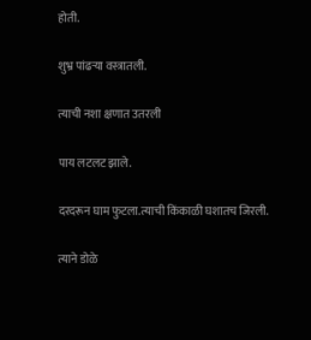होती.

शुभ्र पांढऱ्या वस्त्रातली.

त्याची नशा क्षणात उतरली

पाय लटलट झाले.

दरदरून घाम फुटला.त्याची किंकाळी घशातच जिरली.

त्याने डोळे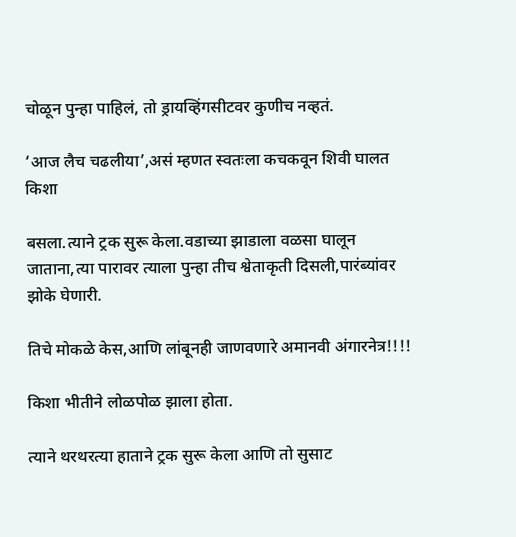चोळून पुन्हा पाहिलं, तो ड्रायव्हिंगसीटवर कुणीच नव्हतं.

‘आज लैच चढलीया’,असं म्हणत स्वतःला कचकवून शिवी घालत किशा

बसला.त्याने ट्रक सुरू केला.वडाच्या झाडाला वळसा घालून जाताना,त्या पारावर त्याला पुन्हा तीच श्वेताकृती दिसली,पारंब्यांवर झोके घेणारी.

तिचे मोकळे केस,आणि लांबूनही जाणवणारे अमानवी अंगारनेत्र!!!!

किशा भीतीने लोळपोळ झाला होता.

त्याने थरथरत्या हाताने ट्रक सुरू केला आणि तो सुसाट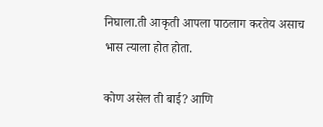निघाला.ती आकृती आपला पाठलाग करतेय असाच भास त्याला होत होता.

कोण असेल ती बाई? आणि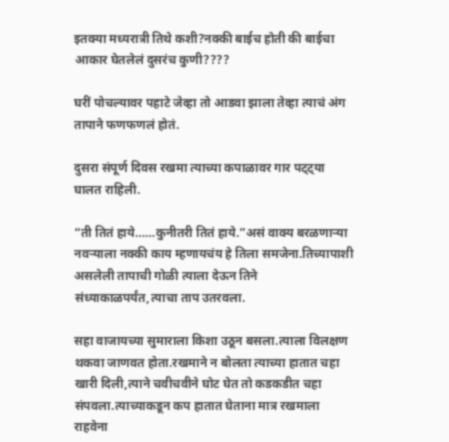इतक्या मध्यरात्री तिथे कशी?नक्की बाईच होती की बाईचा आकार घेतलेलं दुसरंच कुणी????

घरीं पोचल्यावर पहाटे जेव्हा तो आडवा झाला तेव्हा त्याचं अंग तापाने फणफणलं होतं.

दुसरा संपूर्ण दिवस रखमा त्याच्या कपाळावर गार पट्ट्या घालत राहिली.

“ती तितं हाये……कुनीतरी तितं हाये.”असं वाक्य बरळणाऱ्या नवऱ्याला नक्की काय म्हणायचंय हे तिला समजेना.तिच्यापाशी असलेली तापाची गोळी त्याला देऊन तिने संध्याकाळपर्यंत,त्याचा ताप उतरवला.

सहा वाजायच्या सुमाराला किशा उठून बसला.त्याला विलक्षण थकवा जाणवत होता.रखमाने न बोलता त्याच्या हातात चहा खारी दिली,त्याने चवीचवीने घोट घेत तो कडकडीत चहा संपवला.त्याच्याकडून कप हातात घेताना मात्र रखमाला राहवेना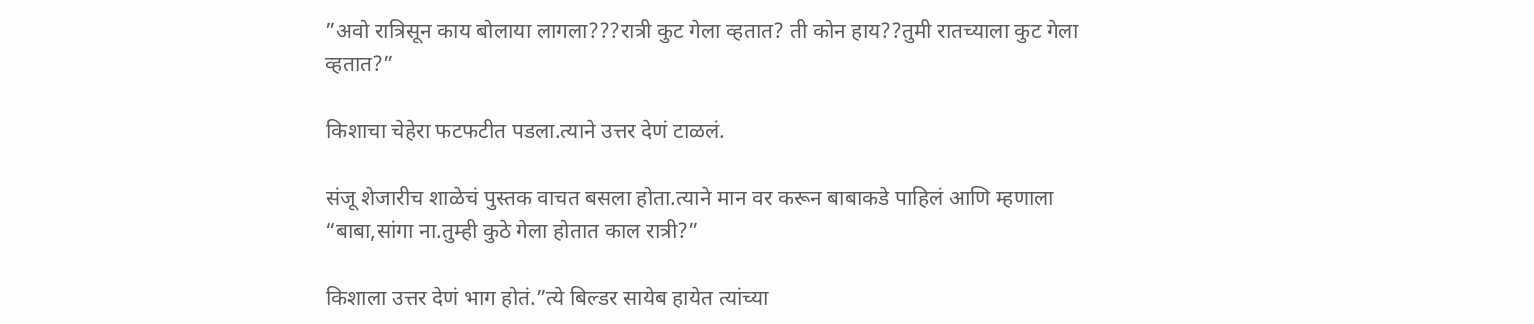”अवो रात्रिसून काय बोलाया लागला???रात्री कुट गेला व्हतात? ती कोन हाय??तुमी रातच्याला कुट गेला व्हतात?”

किशाचा चेहेरा फटफटीत पडला.त्याने उत्तर देणं टाळलं.

संजू शेजारीच शाळेचं पुस्तक वाचत बसला होता.त्याने मान वर करून बाबाकडे पाहिलं आणि म्हणाला “बाबा,सांगा ना.तुम्ही कुठे गेला होतात काल रात्री?”

किशाला उत्तर देणं भाग होतं.”त्ये बिल्डर सायेब हायेत त्यांच्या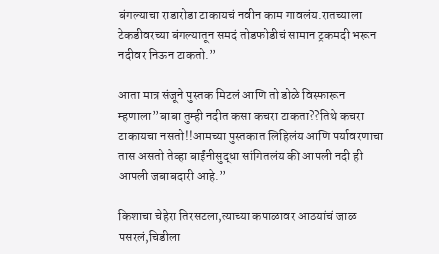बंगल्याचा राडारोडा टाकायचं नवीन काम गावलंय.रातच्याला टेकडीवरच्या बंगल्यातून समदं तोडफोडीचं सामान ट्रकमदी भरून नदीवर निऊन टाकतो.”

आता मात्र संजूने पुस्तक मिटलं आणि तो डोळे विस्फारून म्हणाला”बाबा तुम्ही नदीत कसा कचरा टाकता??तिथे कचरा टाकायचा नसतो!!आमच्या पुस्तकात लिहिलंय आणि पर्यावरणाचा तास असतो तेव्हा बाईंनीसुद्धा सांगितलंय की आपली नदी ही आपली जबाबदारी आहे.”

किशाचा चेहेरा तिरसटला,त्याच्या कपाळावर आठयांचं जाळ पसरलं,चिडीला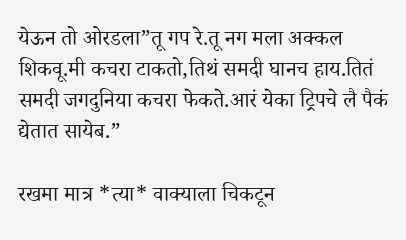येऊन तो ओरडला”तू गप रे.तू नग मला अक्कल शिकवू.मी कचरा टाकतो,तिथं समदी घानच हाय.तितं समदी जगदुनिया कचरा फेकते.आरं येका ट्रिपचे लै पैकं द्येतात सायेब.”

रखमा मात्र *त्या* वाक्याला चिकटून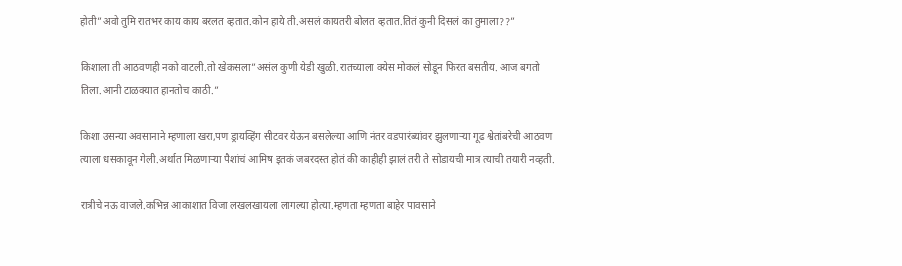होती”अवो तुमि रातभर काय काय बरलत व्हतात.कोन हाये ती.असलं कायतरी बोलत व्हतात.तितं कुनी दिसलं का तुमाला??”

किशाला ती आठवणही नको वाटली.तो खेकसला”असंल कुणी येडी खुळी.रातच्याला क्येस मोकलं सोडून फिरत बसतीय. आज बगतो तिला.आनी टाळक्यात हानतोच काठी.”

किशा उसन्या अवसानाने म्हणाला खरा,पण ड्रायव्हिंग सीटवर येऊन बसलेल्या आणि नंतर वडपारंब्यांवर झुलणाऱ्या गूढ श्वेतांबरेची आठवण त्याला धसकावून गेली.अर्थात मिळणाऱ्या पैशांचं आमिष इतकं जबरदस्त होतं की काहीही झालं तरी ते सोडायची मात्र त्याची तयारी नव्हती.

रात्रीचे नऊ वाजले.कभिन्न आकाशात विजा लखलखायला लागल्या होत्या.म्हणता म्हणता बाहेर पावसाने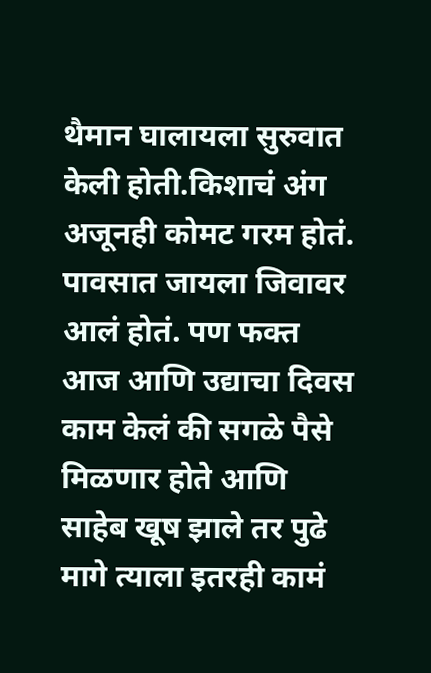थैमान घालायला सुरुवात केली होती.किशाचं अंग अजूनही कोमट गरम होतं. पावसात जायला जिवावर आलं होतं. पण फक्त आज आणि उद्याचा दिवस काम केलं की सगळे पैसे मिळणार होते आणि साहेब खूष झाले तर पुढे मागे त्याला इतरही कामं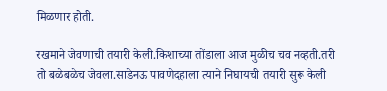मिळणार होती.

रखमाने जेवणाची तयारी केली.किशाच्या तोंडाला आज मुळीच चव नव्हती.तरी तो बळेबळेच जेवला.साडेनऊ पावणेदहाला त्याने निघायची तयारी सुरू केली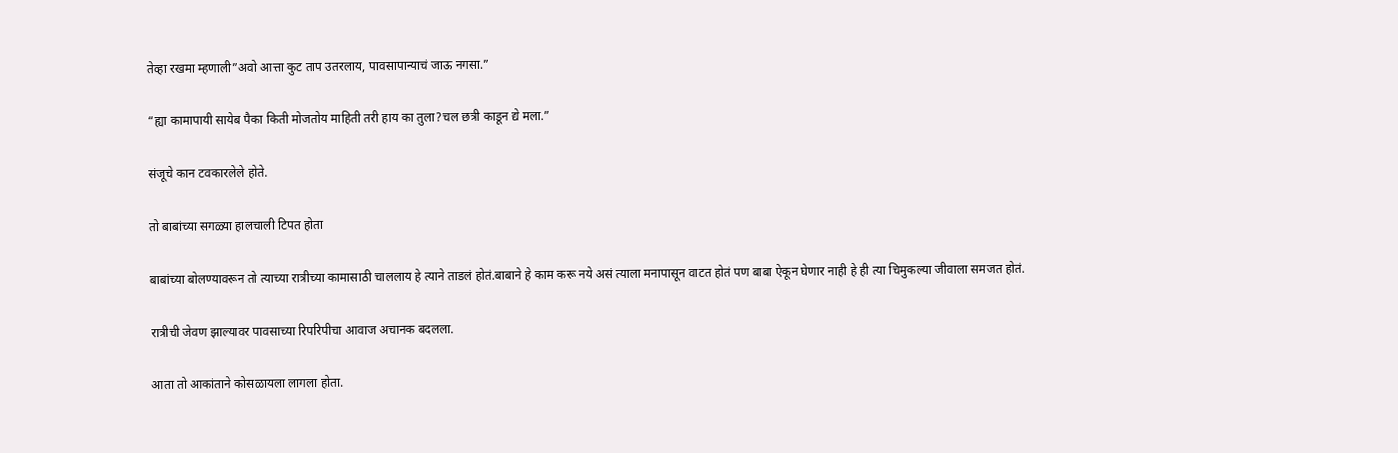तेव्हा रखमा म्हणाली”अवो आत्ता कुट ताप उतरलाय, पावसापान्याचं जाऊ नगसा.”

“ह्या कामापायी सायेब पैका किती मोजतोय माहिती तरी हाय का तुला?चल छत्री काडून द्ये मला.”

संजूचे कान टवकारलेले होते.

तो बाबांच्या सगळ्या हालचाली टिपत होता

बाबांच्या बोलण्यावरून तो त्याच्या रात्रीच्या कामासाठी चाललाय हे त्याने ताडलं होतं.बाबाने हे काम करू नये असं त्याला मनापासून वाटत होतं पण बाबा ऐकून घेणार नाही हे ही त्या चिमुकल्या जीवाला समजत होतं.

रात्रीची जेवण झाल्यावर पावसाच्या रिपरिपीचा आवाज अचानक बदलला.

आता तो आकांताने कोसळायला लागला होता.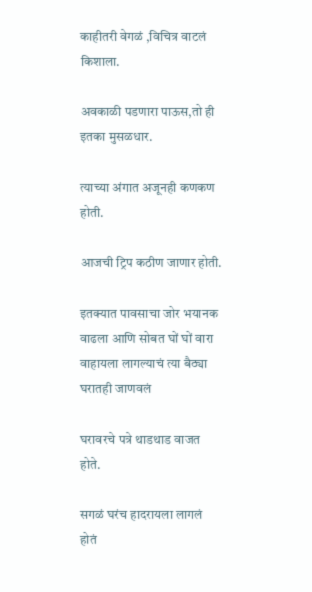काहीतरी वेगळं ,विचित्र वाटलं किशाला.

अवकाळी पडणारा पाऊस,तो ही इतका मुसळधार.

त्याच्या अंगात अजूनही कणकण होती.

आजची ट्रिप कठीण जाणार होती.

इतक्यात पावसाचा जोर भयानक वाढला आणि सोबत घों घों वारा वाहायला लागल्याचं त्या बैठ्या घरातही जाणवलं

घरावरचे पत्रे थाडथाड वाजत होते.

सगळं घरंच हादरायला लागलं होतं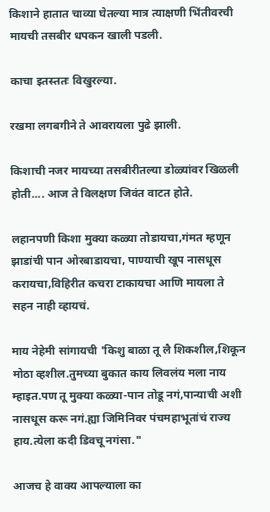किशाने हातात चाव्या घेतल्या मात्र त्याक्षणी भिंतीवरची मायची तसबीर धपकन खाली पडली.

काचा इतस्ततः विखुरल्या.

रखमा लगबगीने ते आवरायला पुढे झाली.

किशाची नजर मायच्या तसबीरीतल्या डोळ्यांवर खिळली होती.... आज ते विलक्षण जिवंत वाटत होते.

लहानपणी किशा मुक्या कळ्या तोडायचा,गंमत म्हणून झाडांची पान ओरबाडायचा, पाण्याची खूप नासधूस करायचा,विहिरीत कचरा टाकायचा आणि मायला ते सहन नाही व्हायचं.

माय नेहेमी सांगायची 'किशु बाळा तू लै शिकशील,शिकून मोठा व्हशील.तुमच्या बुकात काय लिवलंय मला नाय म्हाइत.पण तू मुक्या कळ्या-पान तोडू नगं,पान्याची अशी नासधूस करू नगं.ह्या जिमिनिवर पंचमहाभूतांचं राज्य हाय.त्येला कदी डिवचू नगंसा."

आजच हे वाक्य आपल्याला का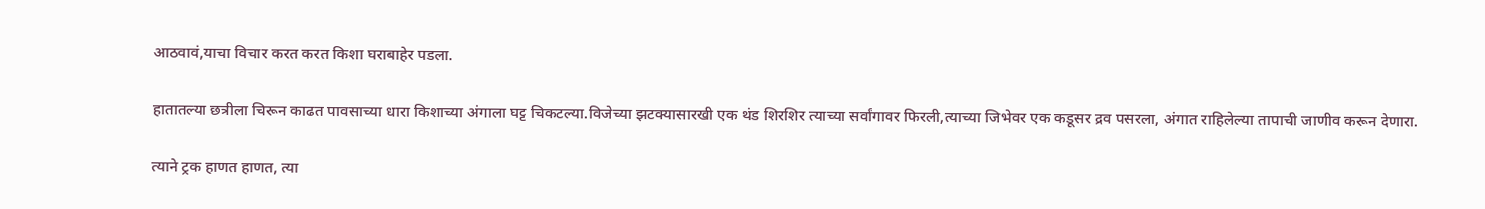आठवावं,याचा विचार करत करत किशा घराबाहेर पडला.

हातातल्या छत्रीला चिरून काढत पावसाच्या धारा किशाच्या अंगाला घट्ट चिकटल्या.विजेच्या झटक्यासारखी एक थंड शिरशिर त्याच्या सर्वांगावर फिरली,त्याच्या जिभेवर एक कडूसर द्रव पसरला, अंगात राहिलेल्या तापाची जाणीव करून देणारा.

त्याने ट्रक हाणत हाणत, त्या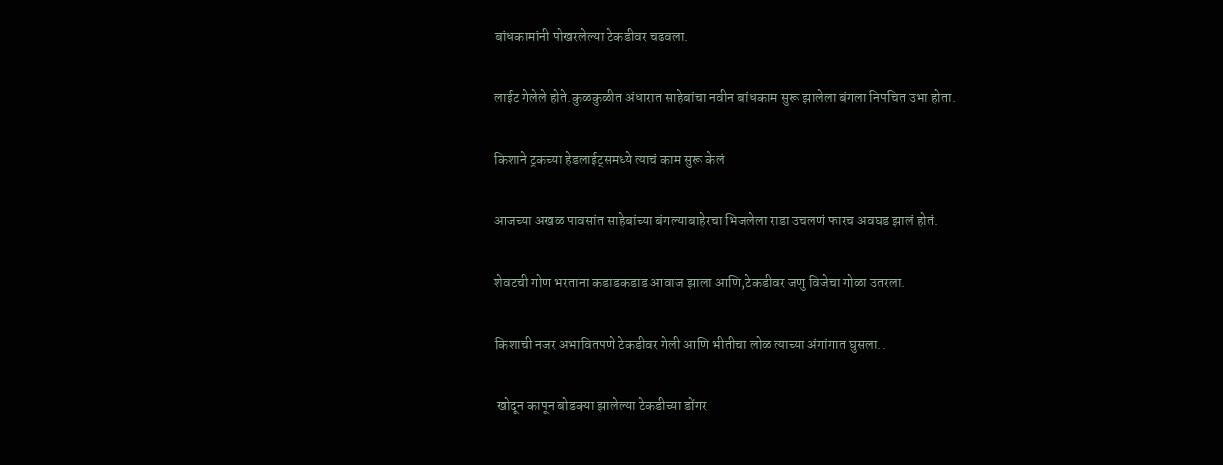बांधकामांनी पोखरलेल्या टेकडीवर चढवला.

लाईट गेलेले होते.कुळकुळीत अंधारात साहेबांचा नवीन बांधकाम सुरू झालेला बंगला निपचित उभा होता.

किशाने ट्रकच्या हेडलाईट्समध्ये त्याचं काम सुरू केलं

आजच्या अखळ पावसांत साहेबांच्या बंगल्याबाहेरचा भिजलेला राडा उचलणं फारच अवघड झालं होतं.

शेवटची गोण भरताना कडाडकडाड आवाज झाला आणि,टेकडीवर जणु विजेचा गोळा उतरला.

किशाची नजर अभावितपणे टेकडीवर गेली आणि भीतीचा लोळ त्याच्या अंगांगात घुसला..

 खोदून कापून बोडक्या झालेल्या टेकडीच्या डोंगर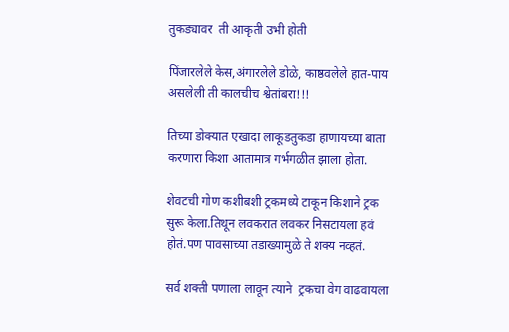तुकड्यावर  ती आकृती उभी होती

पिंजारलेले केस,अंगारलेले डोळे, काष्ठवलेले हात-पाय असलेली ती कालचीच श्वेतांबरा!!!

तिच्या डोक्यात एखादा लाकूडतुकडा हाणायच्या बाता करणारा किशा आतामात्र गर्भगळीत झाला होता.

शेवटची गोण कशीबशी ट्रकमध्ये टाकून किशाने ट्रक सुरू केला.तिथून लवकरात लवकर निसटायला हवं होतं.पण पावसाच्या तडाख्यामुळे ते शक्य नव्हतं.

सर्व शक्ती पणाला लावून त्याने  ट्रकचा वेग वाढवायला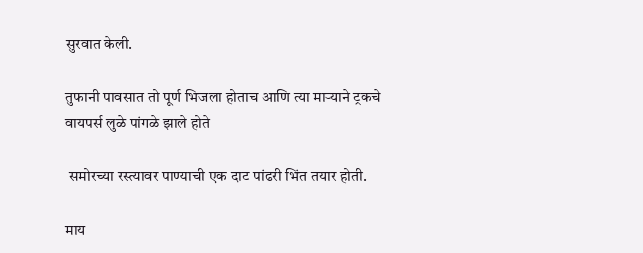सुरवात केली.

तुफानी पावसात तो पूर्ण भिजला होताच आणि त्या माऱ्याने ट्रकचे वायपर्स लुळे पांगळे झाले होते

 समोरच्या रस्त्यावर पाण्याची एक दाट पांढरी भिंत तयार होती.

माय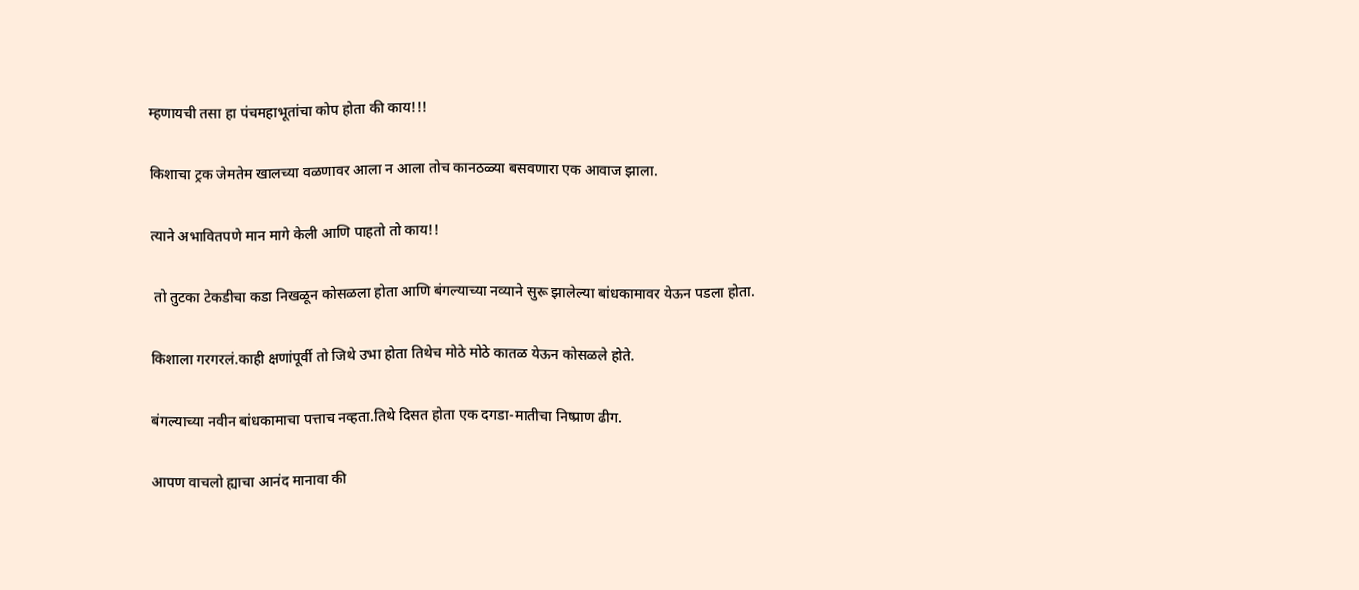म्हणायची तसा हा पंचमहाभूतांचा कोप होता की काय!!!

किशाचा ट्रक जेमतेम खालच्या वळणावर आला न आला तोच कानठळ्या बसवणारा एक आवाज झाला.

त्याने अभावितपणे मान मागे केली आणि पाहतो तो काय!!

 तो तुटका टेकडीचा कडा निखळून कोसळला होता आणि बंगल्याच्या नव्याने सुरू झालेल्या बांधकामावर येऊन पडला होता.

किशाला गरगरलं.काही क्षणांपूर्वी तो जिथे उभा होता तिथेच मोठे मोठे कातळ येऊन कोसळले होते.

बंगल्याच्या नवीन बांधकामाचा पत्ताच नव्हता.तिथे दिसत होता एक दगडा-मातीचा निष्प्राण ढीग.

आपण वाचलो ह्याचा आनंद मानावा की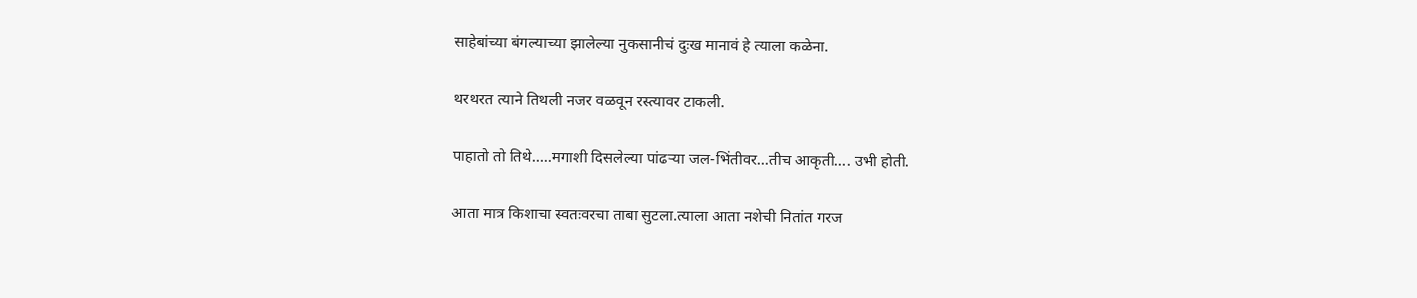साहेबांच्या बंगल्याच्या झालेल्या नुकसानीचं दुःख मानावं हे त्याला कळेना.

थरथरत त्याने तिथली नजर वळवून रस्त्यावर टाकली.

पाहातो तो तिथे…..मगाशी दिसलेल्या पांढऱ्या जल-भिंतीवर...तीच आकृती…. उभी होती.

आता मात्र किशाचा स्वतःवरचा ताबा सुटला.त्याला आता नशेची नितांत गरज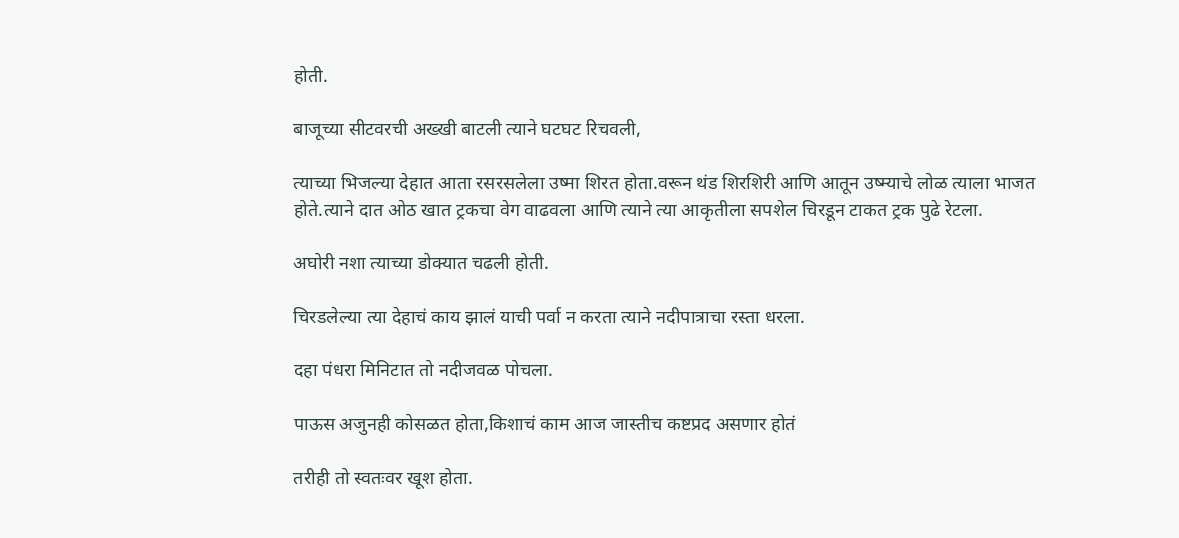होती.

बाजूच्या सीटवरची अख्खी बाटली त्याने घटघट रिचवली,

त्याच्या भिजल्या देहात आता रसरसलेला उष्मा शिरत होता.वरून थंड शिरशिरी आणि आतून उष्म्याचे लोळ त्याला भाजत होते.त्याने दात ओठ खात ट्रकचा वेग वाढवला आणि त्याने त्या आकृतीला सपशेल चिरडून टाकत ट्रक पुढे रेटला.

अघोरी नशा त्याच्या डोक्यात चढली होती.

चिरडलेल्या त्या देहाचं काय झालं याची पर्वा न करता त्याने नदीपात्राचा रस्ता धरला.

दहा पंधरा मिनिटात तो नदीजवळ पोचला.

पाऊस अजुनही कोसळत होता,किशाचं काम आज जास्तीच कष्टप्रद असणार होतं

तरीही तो स्वतःवर खूश होता.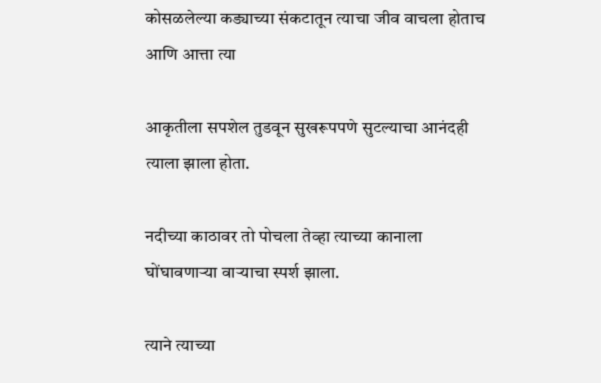कोसळलेल्या कड्याच्या संकटातून त्याचा जीव वाचला होताच आणि आत्ता त्या

आकृतीला सपशेल तुडवून सुखरूपपणे सुटल्याचा आनंदही त्याला झाला होता.

नदीच्या काठावर तो पोचला तेव्हा त्याच्या कानाला घोंघावणाऱ्या वाऱ्याचा स्पर्श झाला.

त्याने त्याच्या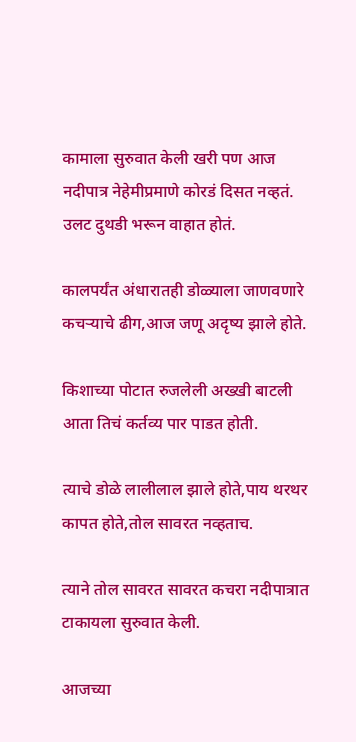कामाला सुरुवात केली खरी पण आज नदीपात्र नेहेमीप्रमाणे कोरडं दिसत नव्हतं. उलट दुथडी भरून वाहात होतं.

कालपर्यंत अंधारातही डोळ्याला जाणवणारे कचऱ्याचे ढीग,आज जणू अदृष्य झाले होते.

किशाच्या पोटात रुजलेली अख्खी बाटली आता तिचं कर्तव्य पार पाडत होती.

त्याचे डोळे लालीलाल झाले होते,पाय थरथर कापत होते,तोल सावरत नव्हताच.

त्याने तोल सावरत सावरत कचरा नदीपात्रात टाकायला सुरुवात केली.

आजच्या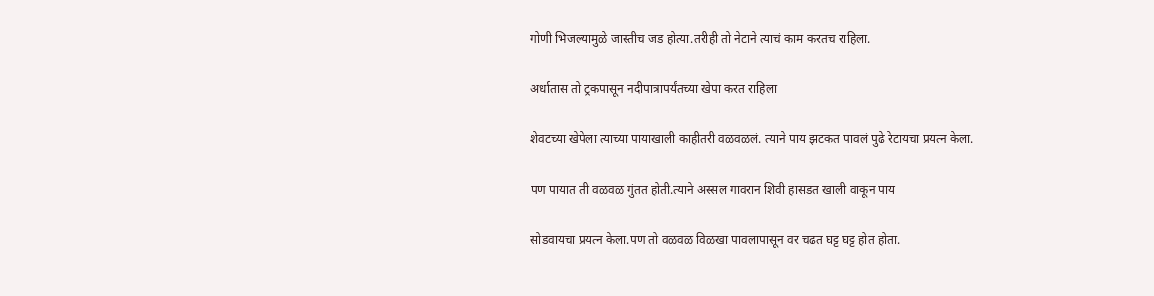गोणी भिजल्यामुळे जास्तीच जड होत्या.तरीही तो नेटाने त्याचं काम करतच राहिला.

अर्धातास तो ट्रकपासून नदीपात्रापर्यंतच्या खेपा करत राहिला

शेवटच्या खेपेला त्याच्या पायाखाली काहीतरी वळवळलं. त्याने पाय झटकत पावलं पुढे रेटायचा प्रयत्न केला.

पण पायात ती वळवळ गुंतत होती.त्याने अस्सल गावरान शिवी हासडत खाली वाकून पाय

सोडवायचा प्रयत्न केला.पण तो वळवळ विळखा पावलापासून वर चढत घट्ट घट्ट होत होता.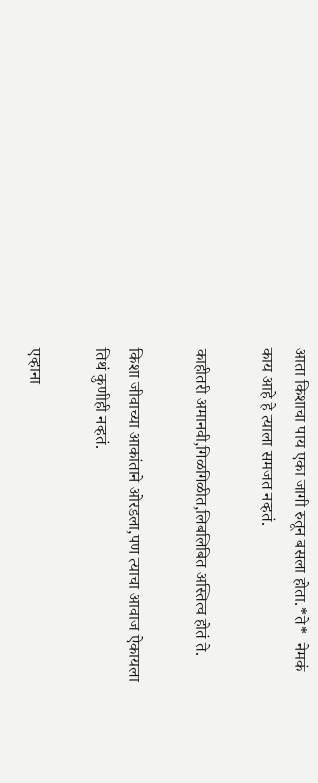आता किशाचा पाय एका जागी रुतून बसला होता.*ते*  नेमकं काय आहे हे त्याला समजत नव्हतं.

काहीतरी अमानवी,गिळगिळीत,लिबलिबित अस्तित्व होतं ते.

किशा जीवाच्या आकांताने ओरडला,पण त्याचा आवाज ऐकायला तिथं कुणीही नव्हतं.

एव्हाना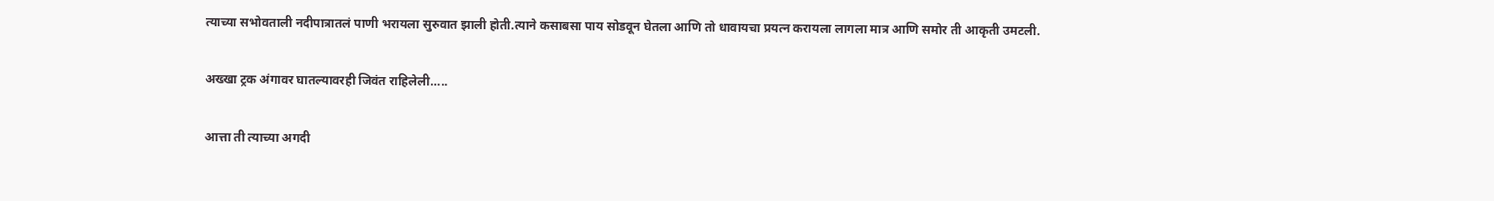त्याच्या सभोवताली नदीपात्रातलं पाणी भरायला सुरुवात झाली होती.त्याने कसाबसा पाय सोडवून घेतला आणि तो धावायचा प्रयत्न करायला लागला मात्र आणि समोर ती आकृती उमटली.

अख्खा ट्रक अंगावर घातल्यावरही जिवंत राहिलेली…..

आत्ता ती त्याच्या अगदी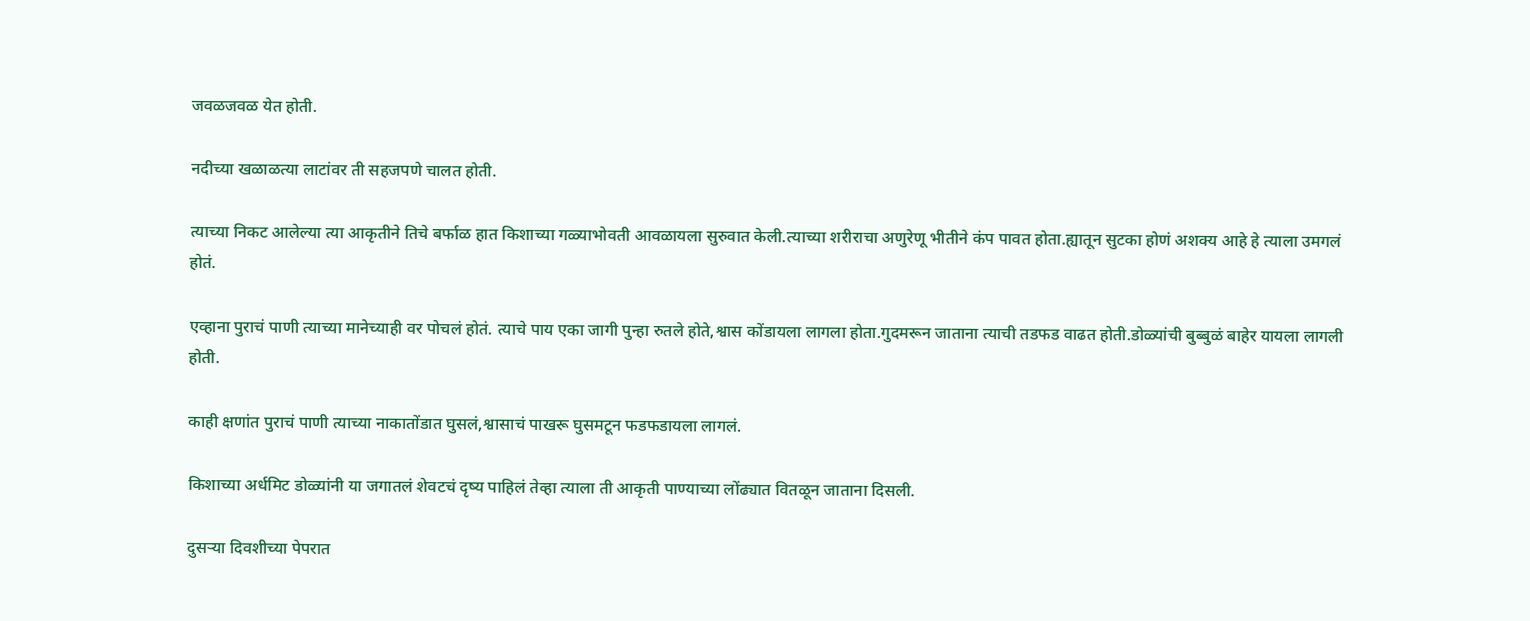जवळजवळ येत होती.

नदीच्या खळाळत्या लाटांवर ती सहजपणे चालत होती.

त्याच्या निकट आलेल्या त्या आकृतीने तिचे बर्फाळ हात किशाच्या गळ्याभोवती आवळायला सुरुवात केली.त्याच्या शरीराचा अणुरेणू भीतीने कंप पावत होता.ह्यातून सुटका होणं अशक्य आहे हे त्याला उमगलं होतं.

एव्हाना पुराचं पाणी त्याच्या मानेच्याही वर पोचलं होतं. त्याचे पाय एका जागी पुन्हा रुतले होते,श्वास कोंडायला लागला होता.गुदमरून जाताना त्याची तडफड वाढत होती.डोळ्यांची बुब्बुळं बाहेर यायला लागली होती.

काही क्षणांत पुराचं पाणी त्याच्या नाकातोंडात घुसलं,श्वासाचं पाखरू घुसमटून फडफडायला लागलं.

किशाच्या अर्धमिट डोळ्यांनी या जगातलं शेवटचं दृष्य पाहिलं तेव्हा त्याला ती आकृती पाण्याच्या लोंढ्यात वितळून जाताना दिसली.

दुसऱ्या दिवशीच्या पेपरात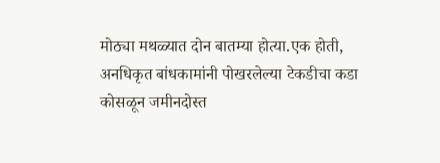मोठ्या मथळ्यात दोन बातम्या होत्या.एक होती, अनधिकृत बांधकामांनी पोखरलेल्या टेकडीचा कडा कोसळून जमीनदोस्त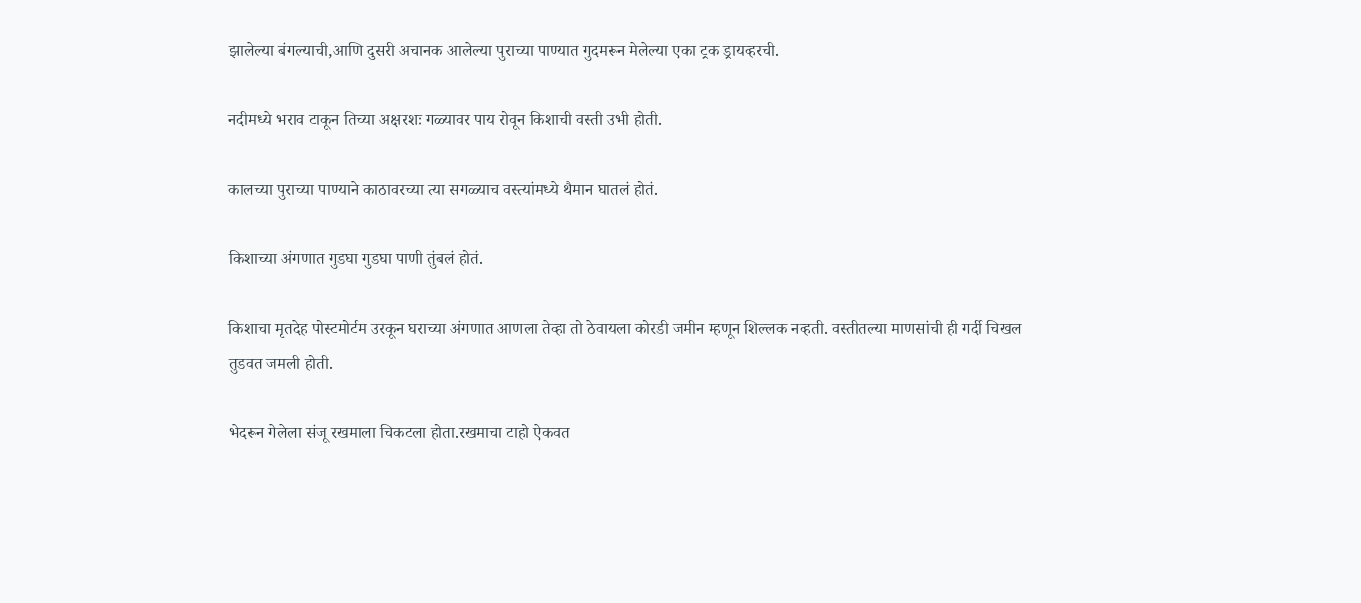झालेल्या बंगल्याची,आणि दुसरी अचानक आलेल्या पुराच्या पाण्यात गुदमरून मेलेल्या एका ट्रक ड्रायव्हरची.

नदीमध्ये भराव टाकून तिच्या अक्षरशः गळ्यावर पाय रोवून किशाची वस्ती उभी होती.

कालच्या पुराच्या पाण्याने काठावरच्या त्या सगळ्याच वस्त्यांमध्ये थैमान घातलं होतं.

किशाच्या अंगणात गुडघा गुडघा पाणी तुंबलं होतं.

किशाचा मृतदेह पोस्टमोर्टम उरकून घराच्या अंगणात आणला तेव्हा तो ठेवायला कोरडी जमीन म्हणून शिल्लक नव्हती. वस्तीतल्या माणसांची ही गर्दी चिखल तुडवत जमली होती.

भेदरून गेलेला संजू रखमाला चिकटला होता.रखमाचा टाहो ऐकवत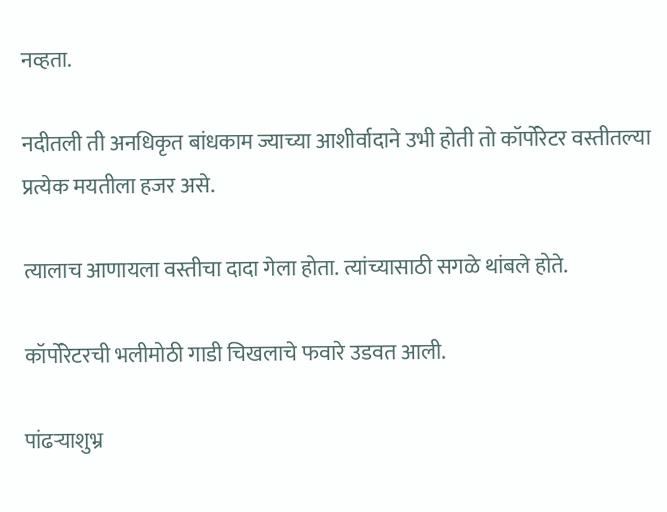नव्हता.

नदीतली ती अनधिकृत बांधकाम ज्याच्या आशीर्वादाने उभी होती तो कॉर्पोरेटर वस्तीतल्या प्रत्येक मयतीला हजर असे.

त्यालाच आणायला वस्तीचा दादा गेला होता. त्यांच्यासाठी सगळे थांबले होते.

कॉर्पोरेटरची भलीमोठी गाडी चिखलाचे फवारे उडवत आली.

पांढऱ्याशुभ्र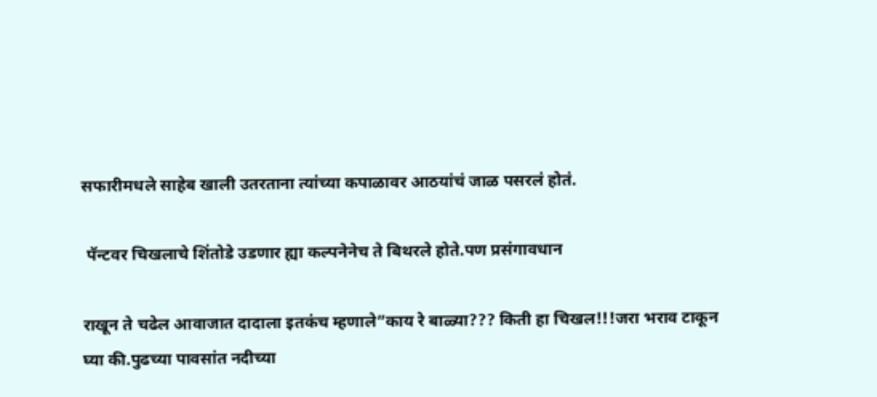सफारीमधले साहेब खाली उतरताना त्यांच्या कपाळावर आठयांचं जाळ पसरलं होतं.

 पॅन्टवर चिखलाचे शिंतोडे उडणार ह्या कल्पनेनेच ते बिथरले होते.पण प्रसंगावधान

राखून ते चढेल आवाजात दादाला इतकंच म्हणाले”काय रे बाळ्या??? किती हा चिखल!!!जरा भराव टाकून घ्या की.पुढच्या पावसांत नदीच्या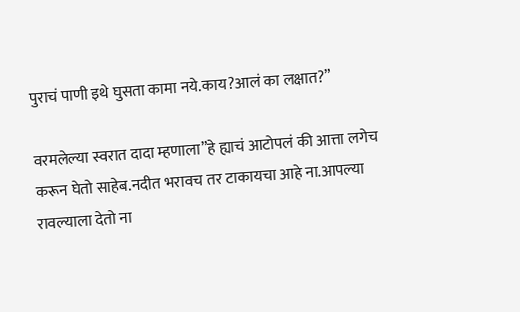पुराचं पाणी इथे घुसता कामा नये.काय?आलं का लक्षात?”

वरमलेल्या स्वरात दादा म्हणाला”हे ह्याचं आटोपलं की आत्ता लगेच करून घेतो साहेब.नदीत भरावच तर टाकायचा आहे ना.आपल्या रावल्याला देतो ना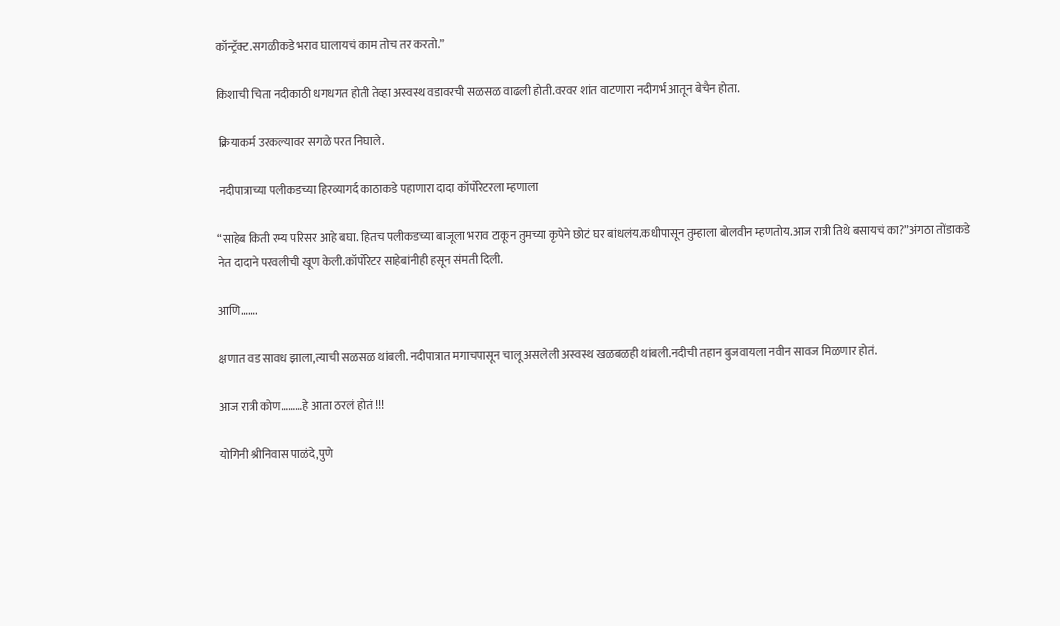कॉन्ट्रॅक्ट.सगळीकडे भराव घालायचं काम तोच तर करतो.”

किशाची चिता नदीकाठी धगधगत होती तेव्हा अस्वस्थ वडावरची सळसळ वाढली होती.वरवर शांत वाटणारा नदीगर्भ आतून बेचैन होता.

 क्रियाकर्म उरकल्यावर सगळे परत निघाले.

 नदीपात्राच्या पलीकडच्या हिरव्यागर्द काठाकडे पहाणारा दादा कॉर्पोरेटरला म्हणाला

“साहेब किती रम्य परिसर आहे बघा. हितच पलीकडच्या बाजूला भराव टाकून तुमच्या कृपेने छोटं घर बांधलंय.कधीपासून तुम्हाला बोलवीन म्हणतोय.आज रात्री तिथे बसायचं का?”अंगठा तोंडाकडे नेत दादाने परवलीची खूण केली.कॉर्पोरेटर साहेबांनीही हसून संमती दिली.

आणि…….

क्षणात वड सावध झाला,त्याची सळसळ थांबली. नदीपात्रात मगाचपासून चालू असलेली अस्वस्थ खळबळही थांबली.नदीची तहान बुजवायला नवीन सावज मिळणार होतं.

आज रात्री कोण………हे आता ठरलं होतं !!!

योगिनी श्रीनिवास पाळंदे,पुणे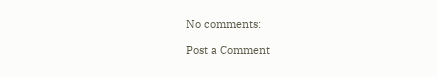No comments:

Post a Comment